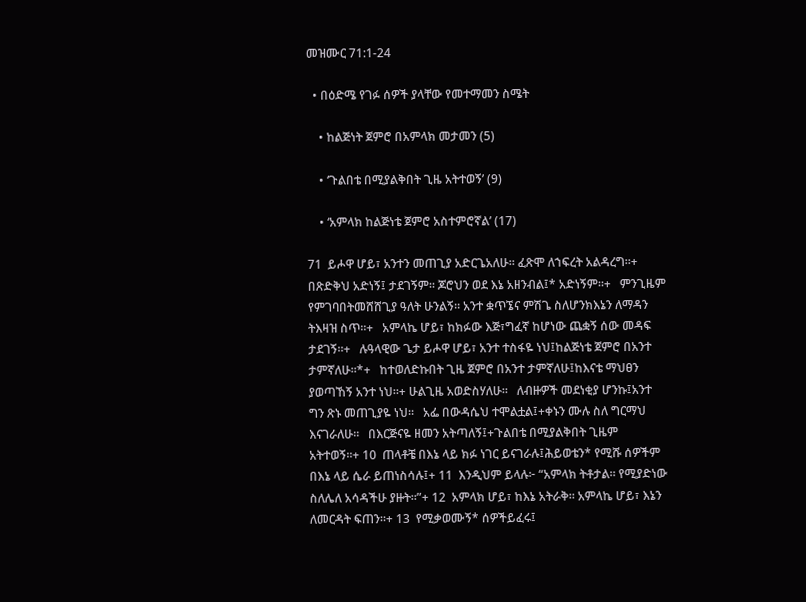መዝሙር 71:1-24

  • በዕድሜ የገፉ ሰዎች ያላቸው የመተማመን ስሜት

    • ከልጅነት ጀምሮ በአምላክ መታመን (5)

    • ‘ጉልበቴ በሚያልቅበት ጊዜ አትተወኝ’ (9)

    • ‘አምላክ ከልጅነቴ ጀምሮ አስተምሮኛል’ (17)

71  ይሖዋ ሆይ፣ አንተን መጠጊያ አድርጌአለሁ። ፈጽሞ ለኀፍረት አልዳረግ።+   በጽድቅህ አድነኝ፤ ታደገኝም። ጆሮህን ወደ እኔ አዘንብል፤* አድነኝም።+   ምንጊዜም የምገባበትመሸሸጊያ ዓለት ሁንልኝ። አንተ ቋጥኜና ምሽጌ ስለሆንክእኔን ለማዳን ትእዛዝ ስጥ።+   አምላኬ ሆይ፣ ከክፉው እጅ፣ግፈኛ ከሆነው ጨቋኝ ሰው መዳፍ ታደገኝ።+   ሉዓላዊው ጌታ ይሖዋ ሆይ፣ አንተ ተስፋዬ ነህ፤ከልጅነቴ ጀምሮ በአንተ ታምኛለሁ።*+   ከተወለድኩበት ጊዜ ጀምሮ በአንተ ታምኛለሁ፤ከእናቴ ማህፀን ያወጣኸኝ አንተ ነህ።+ ሁልጊዜ አወድስሃለሁ።   ለብዙዎች መደነቂያ ሆንኩ፤አንተ ግን ጽኑ መጠጊያዬ ነህ።   አፌ በውዳሴህ ተሞልቷል፤+ቀኑን ሙሉ ስለ ግርማህ እናገራለሁ።   በእርጅናዬ ዘመን አትጣለኝ፤+ጉልበቴ በሚያልቅበት ጊዜም አትተወኝ።+ 10  ጠላቶቼ በእኔ ላይ ክፉ ነገር ይናገራሉ፤ሕይወቴን* የሚሹ ሰዎችም በእኔ ላይ ሴራ ይጠነስሳሉ፤+ 11  እንዲህም ይላሉ፦ “አምላክ ትቶታል። የሚያድነው ስለሌለ አሳዳችሁ ያዙት።”+ 12  አምላክ ሆይ፣ ከእኔ አትራቅ። አምላኬ ሆይ፣ እኔን ለመርዳት ፍጠን።+ 13  የሚቃወሙኝ* ሰዎችይፈሩ፤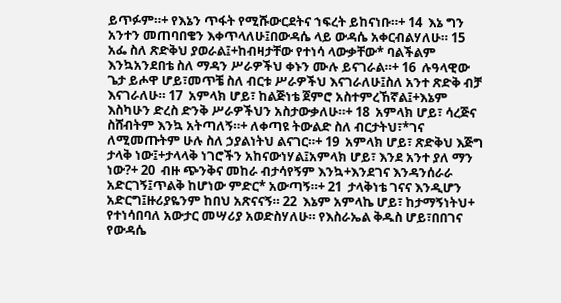ይጥፉም።+ የእኔን ጥፋት የሚሹውርደትና ኀፍረት ይከናነቡ።+ 14  እኔ ግን አንተን መጠባበቄን እቀጥላለሁ፤በውዳሴ ላይ ውዳሴ አቀርብልሃለሁ። 15  አፌ ስለ ጽድቅህ ያወራል፤+ከብዛታቸው የተነሳ ላውቃቸው* ባልችልም እንኳአንደበቴ ስለ ማዳን ሥራዎችህ ቀኑን ሙሉ ይናገራል።+ 16  ሉዓላዊው ጌታ ይሖዋ ሆይ፣መጥቼ ስለ ብርቱ ሥራዎችህ እናገራለሁ፤ስለ አንተ ጽድቅ ብቻ እናገራለሁ። 17  አምላክ ሆይ፣ ከልጅነቴ ጀምሮ አስተምረኸኛል፤+እኔም እስካሁን ድረስ ድንቅ ሥራዎችህን አስታውቃለሁ።+ 18  አምላክ ሆይ፣ ሳረጅና ስሸብትም እንኳ አትጣለኝ።+ ለቀጣዩ ትውልድ ስለ ብርታትህ፣*ገና ለሚመጡትም ሁሉ ስለ ኃያልነትህ ልናገር።+ 19  አምላክ ሆይ፣ ጽድቅህ እጅግ ታላቅ ነው፤+ታላላቅ ነገሮችን አከናውነሃል፤አምላክ ሆይ፣ እንደ አንተ ያለ ማን ነው?+ 20  ብዙ ጭንቅና መከራ ብታሳየኝም እንኳ+እንደገና እንዳንሰራራ አድርገኝ፤ጥልቅ ከሆነው ምድር* አውጣኝ።+ 21  ታላቅነቴ ገናና እንዲሆን አድርግ፤ዙሪያዬንም ከበህ አጽናናኝ። 22  እኔም አምላኬ ሆይ፣ ከታማኝነትህ+ የተነሳበባለ አውታር መሣሪያ አወድስሃለሁ። የእስራኤል ቅዱስ ሆይ፣በበገና የውዳሴ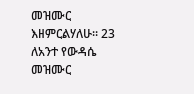መዝሙር እዘምርልሃለሁ። 23  ለአንተ የውዳሴ መዝሙር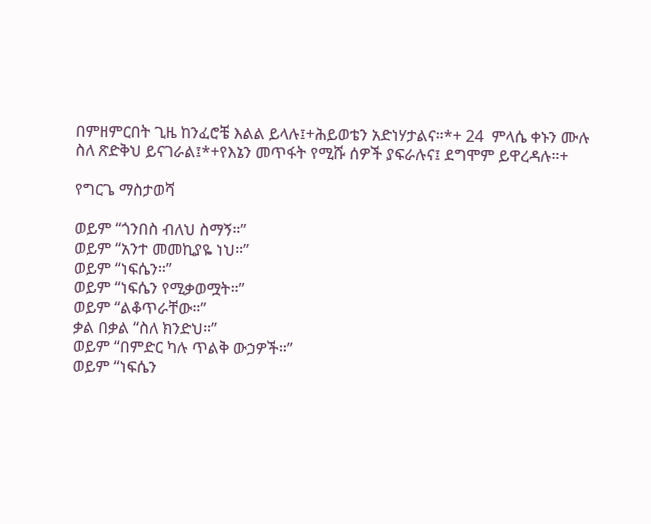በምዘምርበት ጊዜ ከንፈሮቼ እልል ይላሉ፤+ሕይወቴን አድነሃታልና።*+ 24  ምላሴ ቀኑን ሙሉ ስለ ጽድቅህ ይናገራል፤*+የእኔን መጥፋት የሚሹ ሰዎች ያፍራሉና፤ ደግሞም ይዋረዳሉ።+

የግርጌ ማስታወሻ

ወይም “ጎንበስ ብለህ ስማኝ።”
ወይም “አንተ መመኪያዬ ነህ።”
ወይም “ነፍሴን።”
ወይም “ነፍሴን የሚቃወሟት።”
ወይም “ልቆጥራቸው።”
ቃል በቃል “ስለ ክንድህ።”
ወይም “በምድር ካሉ ጥልቅ ውኃዎች።”
ወይም “ነፍሴን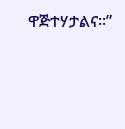ዋጅተሃታልና።”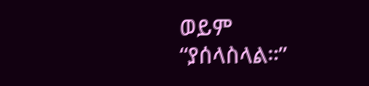ወይም “ያሰላስላል።”